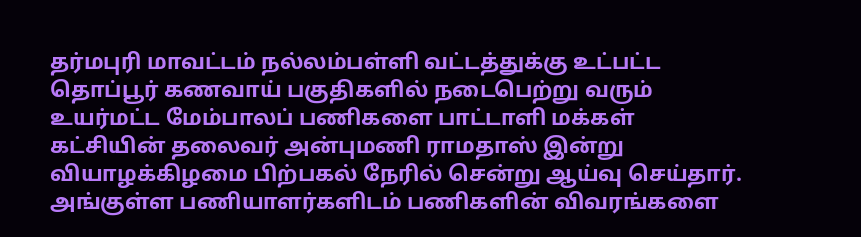தர்மபுரி மாவட்டம் நல்லம்பள்ளி வட்டத்துக்கு உட்பட்ட தொப்பூர் கணவாய் பகுதிகளில் நடைபெற்று வரும் உயர்மட்ட மேம்பாலப் பணிகளை பாட்டாளி மக்கள் கட்சியின் தலைவர் அன்புமணி ராமதாஸ் இன்று வியாழக்கிழமை பிற்பகல் நேரில் சென்று ஆய்வு செய்தார். அங்குள்ள பணியாளர்களிடம் பணிகளின் விவரங்களை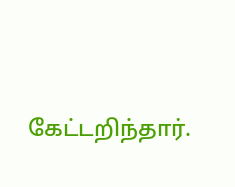கேட்டறிந்தார்.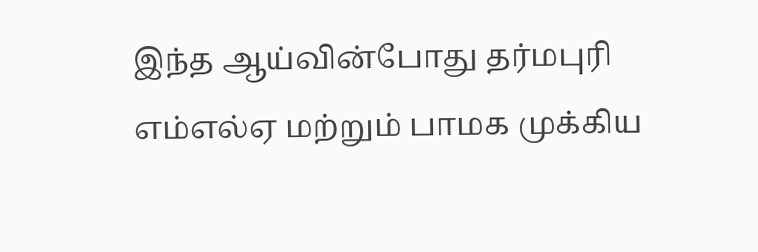இந்த ஆய்வின்போது தர்மபுரி எம்எல்ஏ மற்றும் பாமக முக்கிய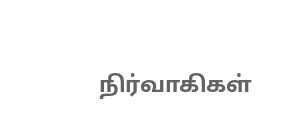நிர்வாகிகள்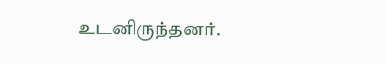உடனிருந்தனர்.